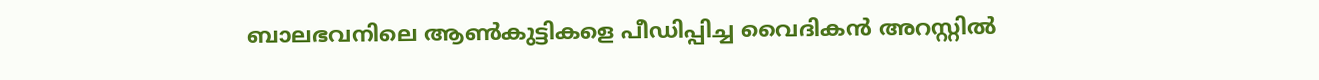ബാലഭവനിലെ ആണ്‍കുട്ടികളെ പീഡിപ്പിച്ച വൈദികന്‍ അറസ്റ്റില്‍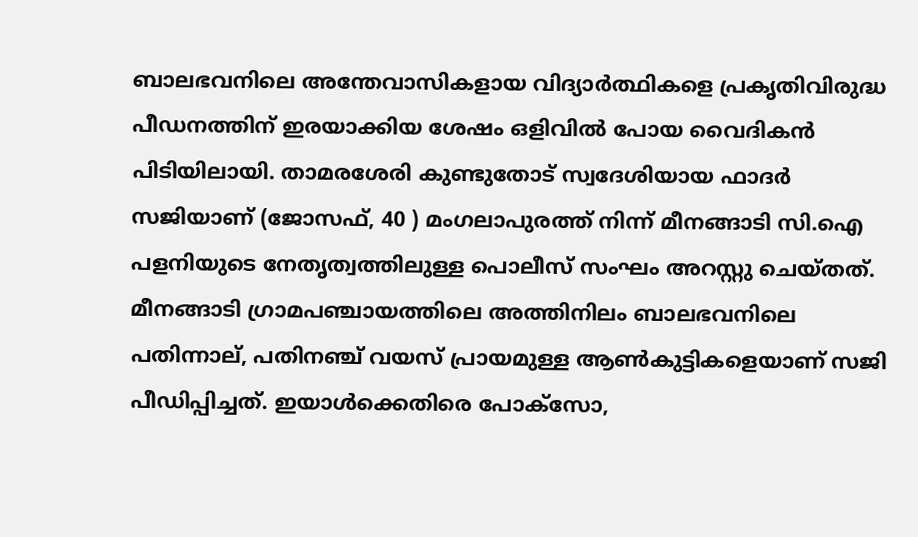ബാലഭവനിലെ അന്തേവാസികളായ വിദ്യാര്‍ത്ഥികളെ പ്രകൃതിവിരുദ്ധ പീഡനത്തിന് ഇരയാക്കിയ ശേഷം ഒളിവില്‍ പോയ വൈദികന്‍ പിടിയിലായി. താമരശേരി കുണ്ടുതോട് സ്വദേശിയായ ഫാദര്‍ സജിയാണ് (ജോസഫ്, 40 ) മംഗലാപുരത്ത് നിന്ന് മീനങ്ങാടി സി.ഐ പളനിയുടെ നേതൃത്വത്തിലുള്ള പൊലീസ് സംഘം അറസ്റ്റു ചെയ്തത്. മീനങ്ങാടി ഗ്രാമപഞ്ചായത്തിലെ അത്തിനിലം ബാലഭവനിലെ പതിന്നാല്, പതിനഞ്ച് വയസ് പ്രായമുള്ള ആണ്‍കുട്ടികളെയാണ് സജി പീഡിപ്പിച്ചത്. ഇയാള്‍ക്കെതിരെ പോക്സോ,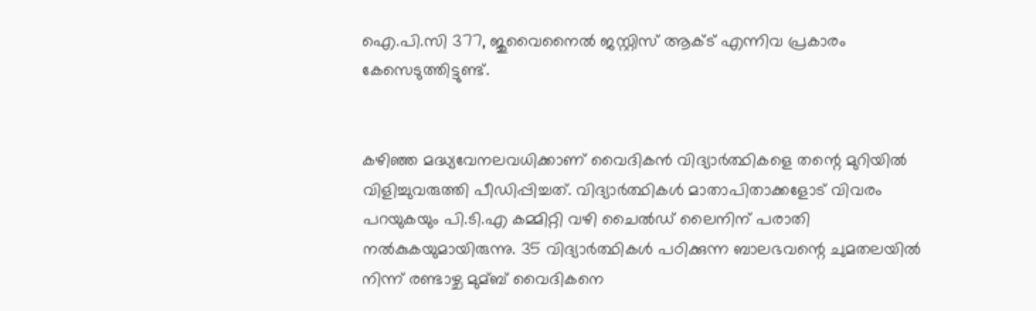ഐ.പി.സി 377, ജുവൈനൈല്‍ ജസ്റ്റിസ് ആക്‌ട് എന്നിവ പ്രകാരം കേസെടുത്തിട്ടുണ്ട്.


കഴിഞ്ഞ മദ്ധ്യവേനലവധിക്കാണ് വൈദികന്‍ വിദ്യാര്‍ത്ഥികളെ തന്റെ മുറിയില്‍ വിളിച്ചുവരുത്തി പീഡിപ്പിച്ചത്. വിദ്യാര്‍ത്ഥികള്‍ മാതാപിതാക്കളോട് വിവരം പറയുകയും പി.ടി.എ കമ്മിറ്റി വഴി ചൈല്‍ഡ് ലൈനിന് പരാതി നല്‍കുകയുമായിരുന്നു. 35 വിദ്യാര്‍ത്ഥികള്‍ പഠിക്കുന്ന ബാലഭവന്റെ ചുമതലയില്‍ നിന്ന് രണ്ടാഴ്ച മുമ്ബ് വൈദികനെ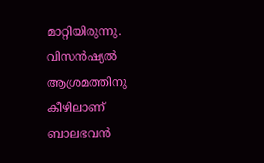മാറ്റിയിരുന്നു. വിസന്‍ഷ്യല്‍ ആശ്രമത്തിനു കീഴിലാണ് ബാലഭവന്‍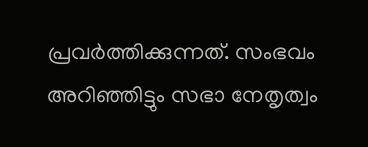പ്രവര്‍ത്തിക്കുന്നത്. സംഭവം അറിഞ്ഞിട്ടും സഭാ നേതൃത്വം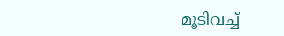മൂടിവച്ച്‌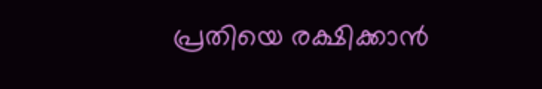പ്രതിയെ രക്ഷിക്കാന്‍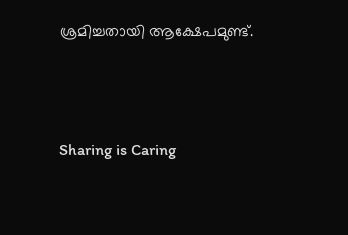ശ്രമിച്ചതായി ആക്ഷേപമുണ്ട്.




Sharing is Caring